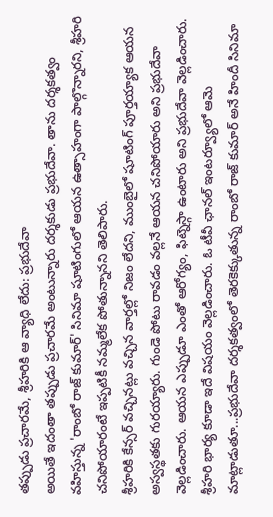తప్పుడు ప్రచారమే, శ్రీహరికి ఆ వ్యాధి లేదు: ప్రభుదేవా
అయితే ఇదంతా తప్పుడు ప్రచారమే అంటున్నారు దర్శకుడు ప్రభుదేవా. తాను దర్శకత్వం వహిస్తున్న 'రాంబో రాజ్ కుమార్' సినిమా షూటింగులో ఆయన ఉత్సాహంగా పాల్గొన్నారని, శ్రీహరి చనిపోయారంటే ఇప్పటికీ నమ్మలేక పోతున్నానని తెలిపారు.
శ్రీహరికి కేన్సర్ వచ్చినట్లు వచ్చిన వార్తల్లో నిజం లేదని, ముంబైలో షూటింగ్ పూర్తయ్యాక ఆయన అస్వస్థతకు గురయ్యారు. గుండె పోటు రావడం వల్లనే ఆయన చనిపోయారు అని ప్రభుదేవా వెల్లడించారు. ఆయన ఎప్పుడూ ఎంతో ఆరోగ్యం, ఫిట్నెస్గా ఉంటారు అని ప్రభుదేవా వెల్లడించారు.
శ్రీహరి భార్య కూడా ఇదే విషయం వెల్లడించారు. ఓ టీవీ ఛానల్ ఇంటర్వ్యూలో ఆమె మాట్లాడుతూ...ప్రభుదేవా దర్శకత్వంలో తెరకెక్కుతున్న రాంబో రాజ్ కుమార్ అనే హిందీ సినిమా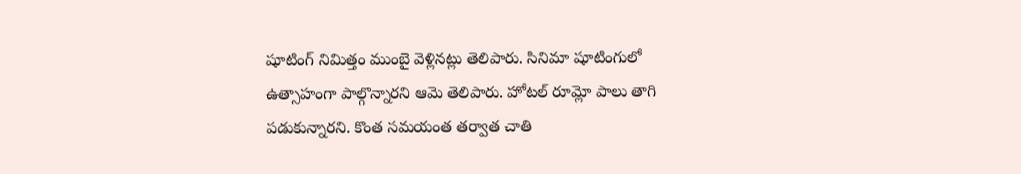షూటింగ్ నిమిత్తం ముంబై వెళ్లినట్లు తెలిపారు. సినిమా షూటింగులో ఉత్సాహంగా పాల్గొన్నారని ఆమె తెలిపారు. హోటల్ రూమ్లో పాలు తాగి పడుకున్నారని. కొంత సమయంత తర్వాత చాతి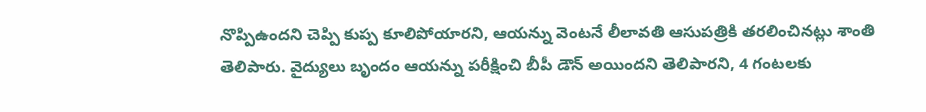నొప్పిఉందని చెప్పి కుప్ప కూలిపోయారని, ఆయన్ను వెంటనే లీలావతి ఆసుపత్రికి తరలించినట్లు శాంతి తెలిపారు. వైద్యులు బృందం ఆయన్ను పరీక్షించి బీపీ డౌన్ అయిందని తెలిపారని, 4 గంటలకు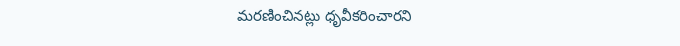మరణించినట్లు ధృవీకరించారని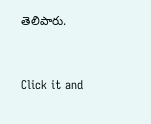తెలిపారు.


Click it and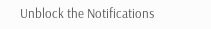Unblock the Notifications